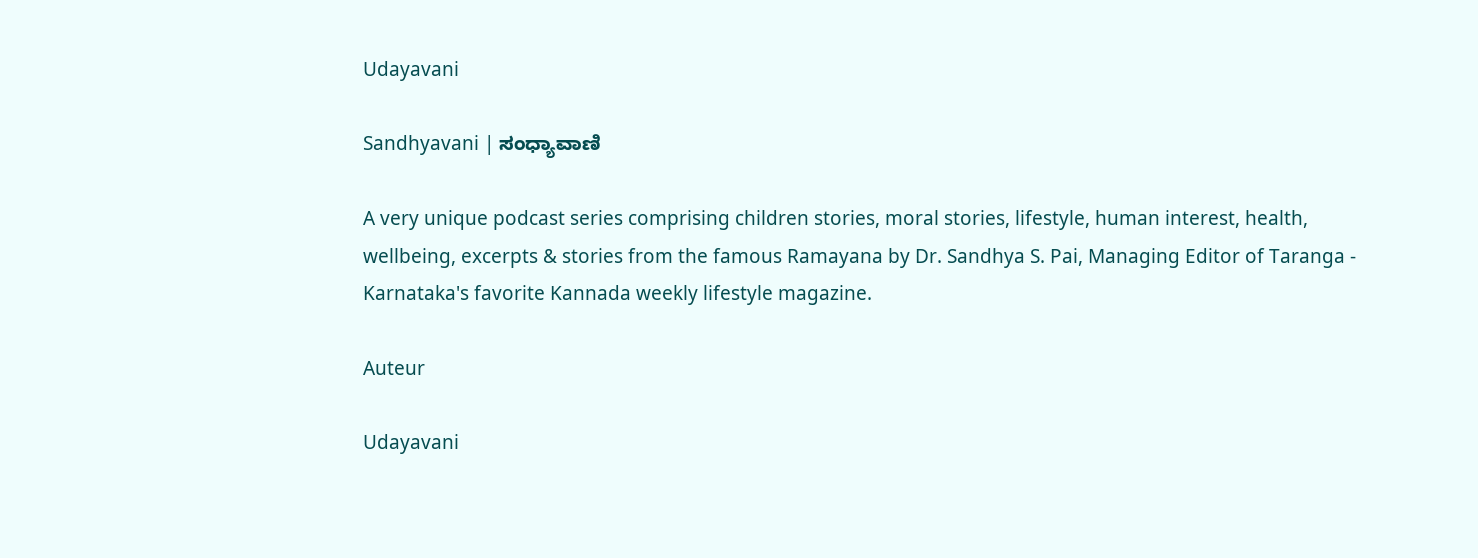Udayavani

Sandhyavani | ಸಂಧ್ಯಾವಾಣಿ

A very unique podcast series comprising children stories, moral stories, lifestyle, human interest, health, wellbeing, excerpts & stories from the famous Ramayana by Dr. Sandhya S. Pai, Managing Editor of Taranga - Karnataka's favorite Kannada weekly lifestyle magazine.

Auteur

Udayavani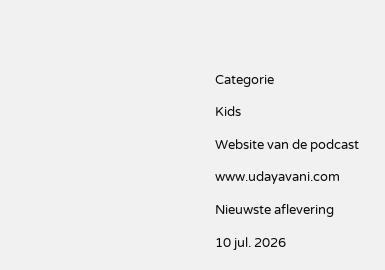Categorie

Kids

Website van de podcast

www.udayavani.com

Nieuwste aflevering

10 jul. 2026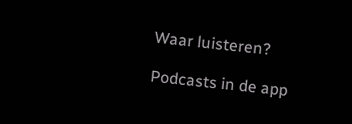Waar luisteren?

Podcasts in de app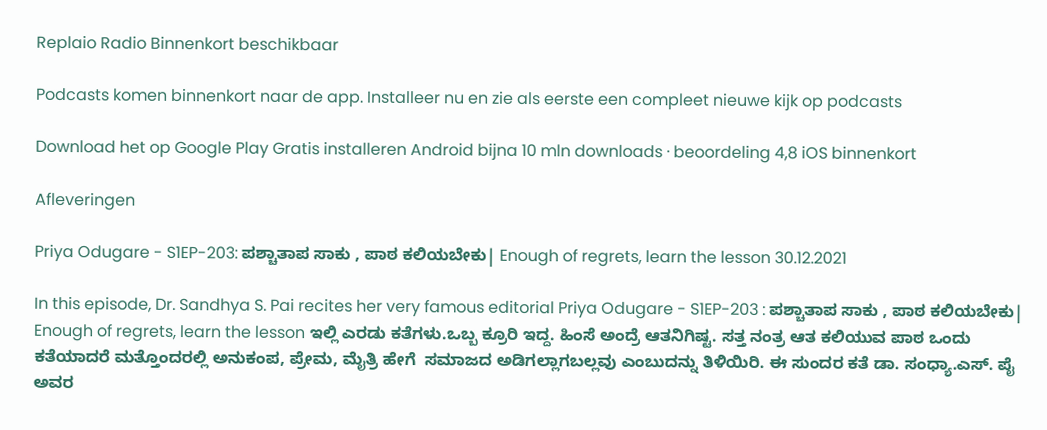Replaio Radio Binnenkort beschikbaar

Podcasts komen binnenkort naar de app. Installeer nu en zie als eerste een compleet nieuwe kijk op podcasts

Download het op Google Play Gratis installeren Android bijna 10 mln downloads · beoordeling 4,8 iOS binnenkort

Afleveringen

Priya Odugare - S1EP-203: ಪಶ್ಚಾತಾಪ ಸಾಕು , ಪಾಠ ಕಲಿಯಬೇಕು| Enough of regrets, learn the lesson 30.12.2021

In this episode, Dr. Sandhya S. Pai recites her very famous editorial Priya Odugare - S1EP-203 : ಪಶ್ಚಾತಾಪ ಸಾಕು , ಪಾಠ ಕಲಿಯಬೇಕು| Enough of regrets, learn the lesson ಇಲ್ಲಿ ಎರಡು ಕತೆಗಳು.ಒಬ್ಬ ಕ್ರೂರಿ ಇದ್ದ. ಹಿಂಸೆ ಅಂದ್ರೆ ಆತನಿಗಿಷ್ಟ. ಸತ್ತ ನಂತ್ರ ಆತ ಕಲಿಯುವ ಪಾಠ ಒಂದು ಕತೆಯಾದರೆ ಮತ್ತೊಂದರಲ್ಲಿ ಅನುಕಂಪ, ಪ್ರೇಮ, ಮೈತ್ರಿ ಹೇಗೆ  ಸಮಾಜದ ಅಡಿಗಲ್ಲಾಗಬಲ್ಲವು ಎಂಬುದನ್ನು ತಿಳಿಯಿರಿ. ಈ ಸುಂದರ ಕತೆ ಡಾ. ಸಂಧ್ಯಾ.ಎಸ್. ಪೈ ಅವರ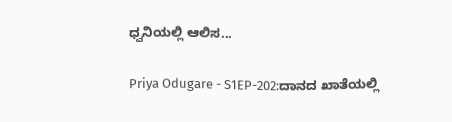ಧ್ವನಿಯಲ್ಲಿ ಆಲಿಸ...

Priya Odugare - S1EP-202:ದಾನದ ಖಾತೆಯಲ್ಲಿ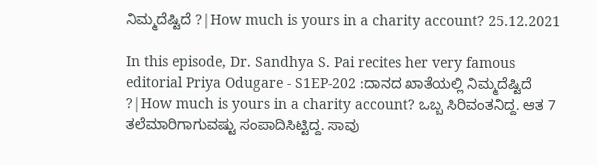ನಿಮ್ಮದೆಷ್ಟಿದೆ ?|How much is yours in a charity account? 25.12.2021

In this episode, Dr. Sandhya S. Pai recites her very famous editorial Priya Odugare - S1EP-202 :ದಾನದ ಖಾತೆಯಲ್ಲಿ ನಿಮ್ಮದೆಷ್ಟಿದೆ ?|How much is yours in a charity account? ಒಬ್ಬ ಸಿರಿವಂತನಿದ್ದ. ಆತ 7 ತಲೆಮಾರಿಗಾಗುವಷ್ಟು ಸಂಪಾದಿಸಿಟ್ಟಿದ್ದ. ಸಾವು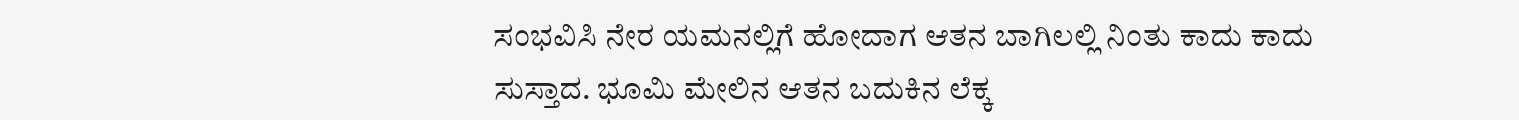ಸಂಭವಿಸಿ ನೇರ ಯಮನಲ್ಲಿಗೆ ಹೋದಾಗ ಆತನ ಬಾಗಿಲಲ್ಲಿ ನಿಂತು ಕಾದು ಕಾದು ಸುಸ್ತಾದ. ಭೂಮಿ ಮೇಲಿನ ಆತನ ಬದುಕಿನ ಲೆಕ್ಕ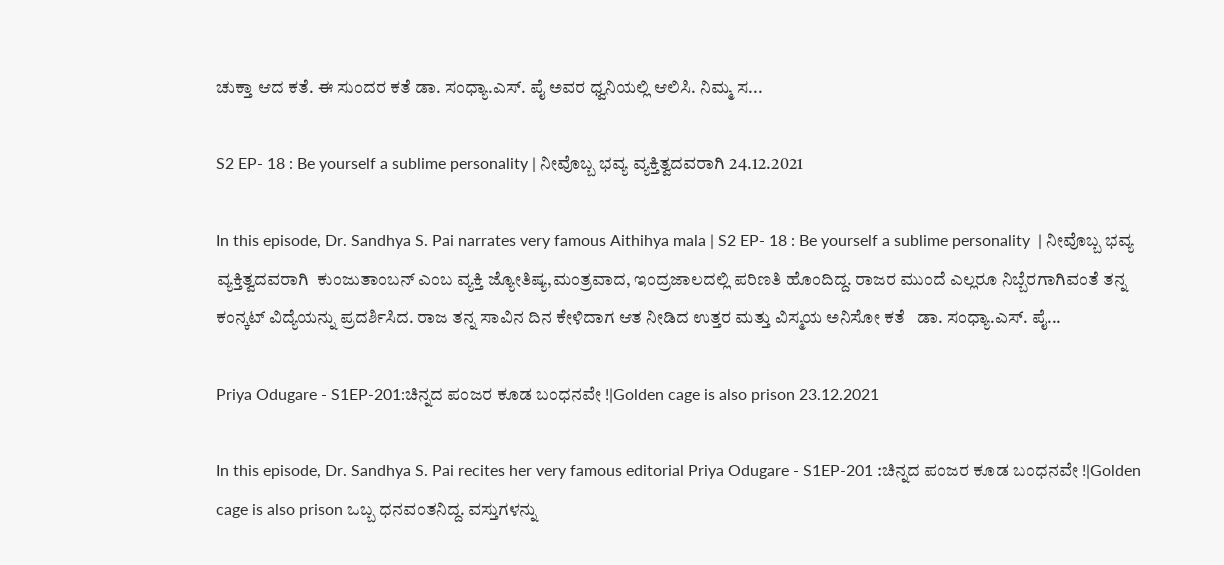ಚುಕ್ತಾ ಆದ ಕತೆ. ಈ ಸುಂದರ ಕತೆ ಡಾ. ಸಂಧ್ಯಾ.ಎಸ್. ಪೈ ಅವರ ಧ್ವನಿಯಲ್ಲಿ ಆಲಿಸಿ. ನಿಮ್ಮ ಸ...

S2 EP- 18 : Be yourself a sublime personality | ನೀವೊಬ್ಬ ಭವ್ಯ ವ್ಯಕ್ತಿತ್ವದವರಾಗಿ 24.12.2021

In this episode, Dr. Sandhya S. Pai narrates very famous Aithihya mala | S2 EP- 18 : Be yourself a sublime personality  | ನೀವೊಬ್ಬ ಭವ್ಯ ವ್ಯಕ್ತಿತ್ವದವರಾಗಿ  ಕುಂಜುತಾಂಬನ್ ಎಂಬ ವ್ಯಕ್ತಿ ಜ್ಯೋತಿಷ್ಯ,ಮಂತ್ರವಾದ, ಇಂದ್ರಜಾಲದಲ್ಲಿ ಪರಿಣತಿ ಹೊಂದಿದ್ದ. ರಾಜರ ಮುಂದೆ ಎಲ್ಲರೂ ನಿಬ್ಬೆರಗಾಗಿವಂತೆ ತನ್ನ ಕಂನ್ಕಟ್ ವಿದ್ಯೆಯನ್ನು ಪ್ರದರ್ಶಿಸಿದ. ರಾಜ ತನ್ನ ಸಾವಿನ ದಿನ ಕೇಳಿದಾಗ ಆತ ನೀಡಿದ ಉತ್ತರ ಮತ್ತು ವಿಸ್ಮಯ ಅನಿಸೋ ಕತೆ   ಡಾ. ಸಂಧ್ಯಾ.ಎಸ್. ಪೈ...

Priya Odugare - S1EP-201:ಚಿನ್ನದ ಪಂಜರ ಕೂಡ ಬಂಧನವೇ !|Golden cage is also prison 23.12.2021

In this episode, Dr. Sandhya S. Pai recites her very famous editorial Priya Odugare - S1EP-201 :ಚಿನ್ನದ ಪಂಜರ ಕೂಡ ಬಂಧನವೇ !|Golden cage is also prison ಒಬ್ಬ ಧನವಂತನಿದ್ದ. ವಸ್ತುಗಳನ್ನು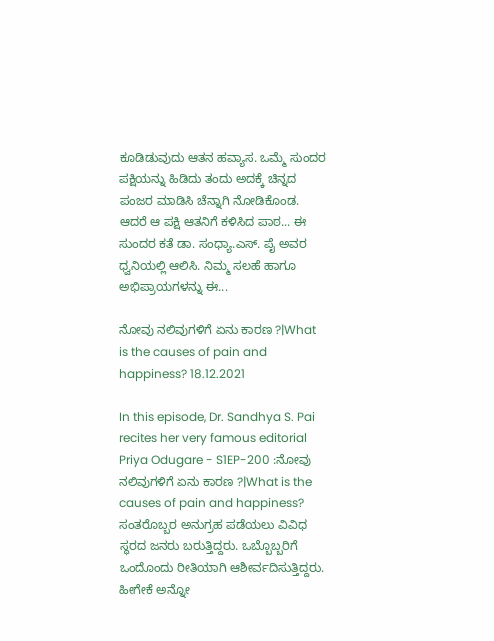ಕೂಡಿಡುವುದು ಆತನ ಹವ್ಯಾಸ. ಒಮ್ಮೆ ಸುಂದರ ಪಕ್ಷಿಯನ್ನು ಹಿಡಿದು ತಂದು ಅದಕ್ಕೆ ಚಿನ್ನದ ಪಂಜರ ಮಾಡಿಸಿ ಚೆನ್ನಾಗಿ ನೋಡಿಕೊಂಡ. ಆದರೆ ಆ ಪಕ್ಷಿ ಆತನಿಗೆ ಕಳಿಸಿದ ಪಾಠ... ಈ ಸುಂದರ ಕತೆ ಡಾ. ಸಂಧ್ಯಾ.ಎಸ್. ಪೈ ಅವರ ಧ್ವನಿಯಲ್ಲಿ ಆಲಿಸಿ. ನಿಮ್ಮ ಸಲಹೆ ಹಾಗೂ ಅಭಿಪ್ರಾಯಗಳನ್ನು ಈ...

ನೋವು ನಲಿವುಗಳಿಗೆ ಏನು ಕಾರಣ ?|What is the causes of pain and happiness? 18.12.2021

In this episode, Dr. Sandhya S. Pai recites her very famous editorial Priya Odugare - S1EP-200 :ನೋವು ನಲಿವುಗಳಿಗೆ ಏನು ಕಾರಣ ?|What is the causes of pain and happiness? ಸಂತರೊಬ್ಬರ ಅನುಗ್ರಹ ಪಡೆಯಲು ವಿವಿಧ ಸ್ಥರದ ಜನರು ಬರುತ್ತಿದ್ದರು. ಒಬ್ಬೊಬ್ಬರಿಗೆ ಒಂದೊಂದು ರೀತಿಯಾಗಿ ಆಶೀರ್ವದಿಸುತ್ತಿದ್ದರು. ಹೀಗೇಕೆ ಅನ್ನೋ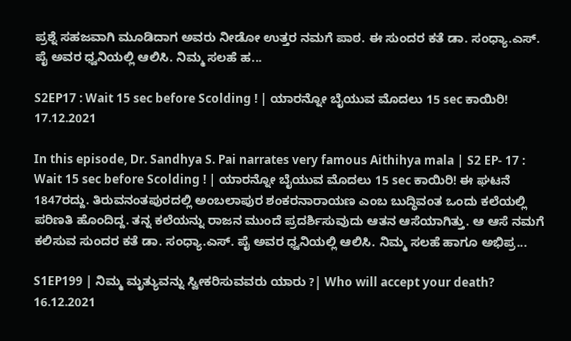ಪ್ರಶ್ನೆ ಸಹಜವಾಗಿ ಮೂಡಿದಾಗ ಅವರು ನೀಡೋ ಉತ್ತರ ನಮಗೆ ಪಾಠ. ಈ ಸುಂದರ ಕತೆ ಡಾ. ಸಂಧ್ಯಾ.ಎಸ್. ಪೈ ಅವರ ಧ್ವನಿಯಲ್ಲಿ ಆಲಿಸಿ. ನಿಮ್ಮ ಸಲಹೆ ಹ...

S2EP17 : Wait 15 sec before Scolding ! | ಯಾರನ್ನೋ ಬೈಯುವ ಮೊದಲು 15 sec ಕಾಯಿರಿ! 17.12.2021

In this episode, Dr. Sandhya S. Pai narrates very famous Aithihya mala | S2 EP- 17 : Wait 15 sec before Scolding ! | ಯಾರನ್ನೋ ಬೈಯುವ ಮೊದಲು 15 sec ಕಾಯಿರಿ! ಈ ಘಟನೆ 1847ರದ್ದು. ತಿರುವನಂತಪುರದಲ್ಲಿ ಅಂಬಲಾಪುರ ಶಂಕರನಾರಾಯಣ ಎಂಬ ಬುದ್ಧಿವಂತ ಒಂದು ಕಲೆಯಲ್ಲಿ ಪರಿಣತಿ ಹೊಂದಿದ್ದ. ತನ್ನ ಕಲೆಯನ್ನು ರಾಜನ ಮುಂದೆ ಪ್ರದರ್ಶಿಸುವುದು ಆತನ ಆಸೆಯಾಗಿತ್ತು. ಆ ಆಸೆ ನಮಗೆ ಕಲಿಸುವ ಸುಂದರ ಕತೆ ಡಾ. ಸಂಧ್ಯಾ.ಎಸ್. ಪೈ ಅವರ ಧ್ವನಿಯಲ್ಲಿ ಆಲಿಸಿ. ನಿಮ್ಮ ಸಲಹೆ ಹಾಗೂ ಅಭಿಪ್ರ...

S1EP199 | ನಿಮ್ಮ ಮೃತ್ಯುವನ್ನು ಸ್ವೀಕರಿಸುವವರು ಯಾರು ?| Who will accept your death? 16.12.2021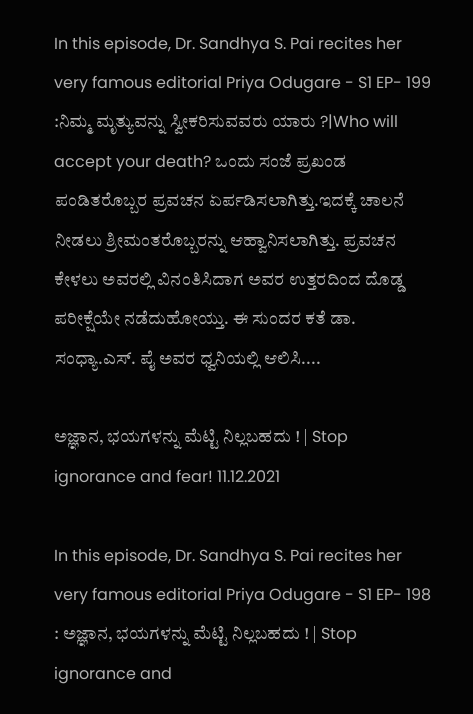In this episode, Dr. Sandhya S. Pai recites her very famous editorial Priya Odugare - S1 EP- 199 :ನಿಮ್ಮ ಮೃತ್ಯುವನ್ನು ಸ್ವೀಕರಿಸುವವರು ಯಾರು ?|Who will accept your death? ಒಂದು ಸಂಜೆ ಪ್ರಖಂಡ ಪಂಡಿತರೊಬ್ಬರ ಪ್ರವಚನ ಏರ್ಪಡಿಸಲಾಗಿತ್ತು.ಇದಕ್ಕೆ ಚಾಲನೆ ನೀಡಲು ಶ್ರೀಮಂತರೊಬ್ಬರನ್ನು ಆಹ್ವಾನಿಸಲಾಗಿತ್ತು. ಪ್ರವಚನ ಕೇಳಲು ಅವರಲ್ಲಿ ವಿನಂತಿಸಿದಾಗ ಅವರ ಉತ್ತರದಿಂದ ದೊಡ್ಡ ಪರೀಕ್ಷೆಯೇ ನಡೆದುಹೋಯ್ತು. ಈ ಸುಂದರ ಕತೆ ಡಾ. ಸಂಧ್ಯಾ.ಎಸ್. ಪೈ ಅವರ ಧ್ವನಿಯಲ್ಲಿ ಆಲಿಸಿ....

ಅಜ್ಞಾನ, ಭಯಗಳನ್ನು ಮೆಟ್ಟಿ ನಿಲ್ಲಬಹದು ! | Stop ignorance and fear! 11.12.2021

In this episode, Dr. Sandhya S. Pai recites her very famous editorial Priya Odugare - S1 EP- 198 : ಅಜ್ಞಾನ, ಭಯಗಳನ್ನು ಮೆಟ್ಟಿ ನಿಲ್ಲಬಹದು ! | Stop ignorance and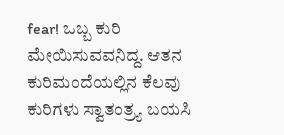fear! ಒಬ್ಬ ಕುರಿ ಮೇಯಿಸುವವನಿದ್ದ. ಆತನ ಕುರಿಮಂದೆಯಲ್ಲಿನ ಕೆಲವು ಕುರಿಗಳು ಸ್ವಾತಂತ್ರ್ಯ ಬಯಸಿ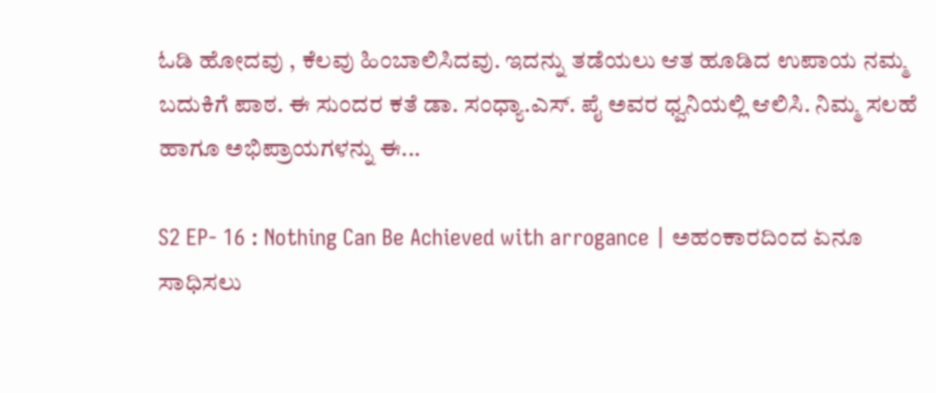ಓಡಿ ಹೋದವು , ಕೆಲವು ಹಿಂಬಾಲಿಸಿದವು. ಇದನ್ನು ತಡೆಯಲು ಆತ ಹೂಡಿದ ಉಪಾಯ ನಮ್ಮ ಬದುಕಿಗೆ ಪಾಠ. ಈ ಸುಂದರ ಕತೆ ಡಾ. ಸಂಧ್ಯಾ.ಎಸ್. ಪೈ ಅವರ ಧ್ವನಿಯಲ್ಲಿ ಆಲಿಸಿ. ನಿಮ್ಮ ಸಲಹೆ ಹಾಗೂ ಅಭಿಪ್ರಾಯಗಳನ್ನು ಈ...

S2 EP- 16 : Nothing Can Be Achieved with arrogance | ಅಹಂಕಾರದಿಂದ ಏನೂ ಸಾಧಿಸಲು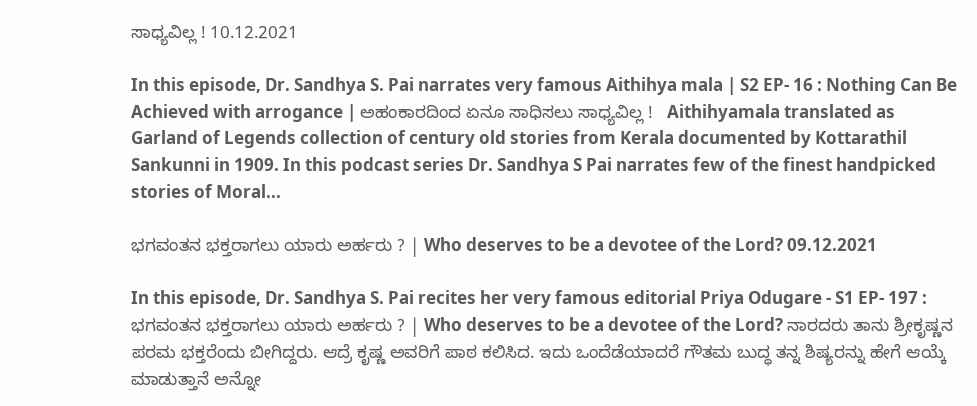ಸಾಧ್ಯವಿಲ್ಲ ! 10.12.2021

In this episode, Dr. Sandhya S. Pai narrates very famous Aithihya mala | S2 EP- 16 : Nothing Can Be Achieved with arrogance | ಅಹಂಕಾರದಿಂದ ಏನೂ ಸಾಧಿಸಲು ಸಾಧ್ಯವಿಲ್ಲ !   Aithihyamala translated as Garland of Legends collection of century old stories from Kerala documented by Kottarathil Sankunni in 1909. In this podcast series Dr. Sandhya S Pai narrates few of the finest handpicked stories of Moral...

ಭಗವಂತನ ಭಕ್ತರಾಗಲು ಯಾರು ಅರ್ಹರು ? | Who deserves to be a devotee of the Lord? 09.12.2021

In this episode, Dr. Sandhya S. Pai recites her very famous editorial Priya Odugare - S1 EP- 197 : ಭಗವಂತನ ಭಕ್ತರಾಗಲು ಯಾರು ಅರ್ಹರು ? | Who deserves to be a devotee of the Lord? ನಾರದರು ತಾನು ಶ್ರೀಕೃಷ್ಣನ ಪರಮ ಭಕ್ತರೆಂದು ಬೀಗಿದ್ದರು. ಆದ್ರೆ ಕೃಷ್ಣ ಅವರಿಗೆ ಪಾಠ ಕಲಿಸಿದ. ಇದು ಒಂದೆಡೆಯಾದರೆ ಗೌತಮ ಬುದ್ಧ ತನ್ನ ಶಿಷ್ಯರನ್ನು ಹೇಗೆ ಆಯ್ಕೆ ಮಾಡುತ್ತಾನೆ ಅನ್ನೋ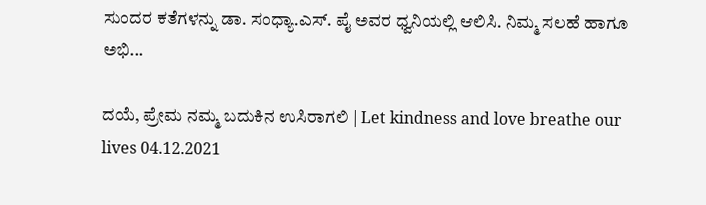ಸುಂದರ ಕತೆಗಳನ್ನು ಡಾ. ಸಂಧ್ಯಾ.ಎಸ್. ಪೈ ಅವರ ಧ್ವನಿಯಲ್ಲಿ ಆಲಿಸಿ. ನಿಮ್ಮ ಸಲಹೆ ಹಾಗೂ ಅಭಿ...

ದಯೆ, ಪ್ರೇಮ ನಮ್ಮ ಬದುಕಿನ ಉಸಿರಾಗಲಿ | Let kindness and love breathe our lives 04.12.2021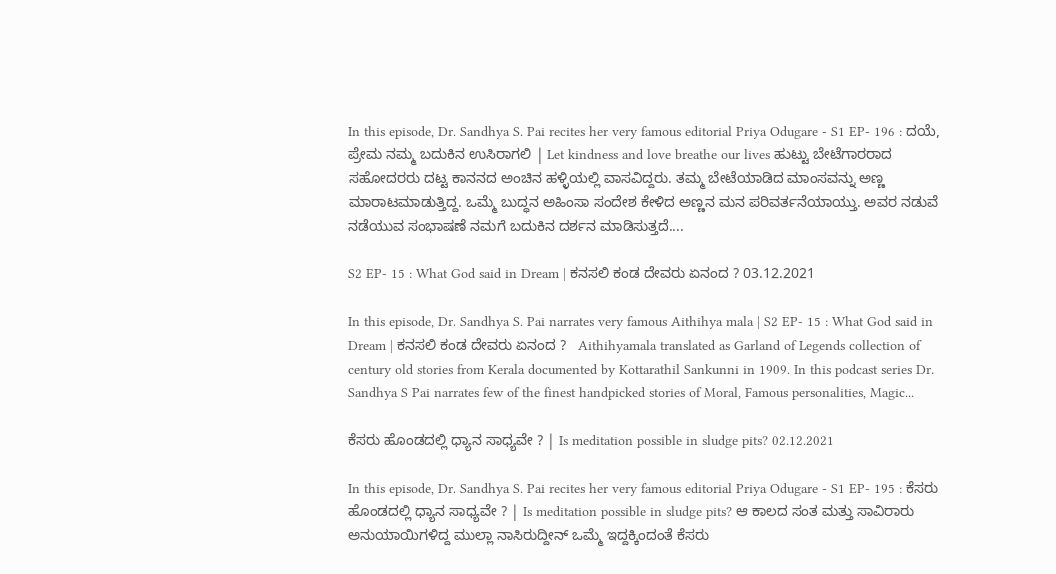In this episode, Dr. Sandhya S. Pai recites her very famous editorial Priya Odugare - S1 EP- 196 : ದಯೆ, ಪ್ರೇಮ ನಮ್ಮ ಬದುಕಿನ ಉಸಿರಾಗಲಿ | Let kindness and love breathe our lives ಹುಟ್ಟು ಬೇಟೆಗಾರರಾದ ಸಹೋದರರು ದಟ್ಟ ಕಾನನದ ಅಂಚಿನ ಹಳ್ಳಿಯಲ್ಲಿ ವಾಸವಿದ್ದರು. ತಮ್ಮ ಬೇಟೆಯಾಡಿದ ಮಾಂಸವನ್ನು ಅಣ್ಣ ಮಾರಾಟಮಾಡುತ್ತಿದ್ದ. ಒಮ್ಮೆ ಬುದ್ಧನ ಅಹಿಂಸಾ ಸಂದೇಶ ಕೇಳಿದ ಅಣ್ಣನ ಮನ ಪರಿವರ್ತನೆಯಾಯ್ತು. ಅವರ ನಡುವೆ ನಡೆಯುವ ಸಂಭಾಷಣೆ ನಮಗೆ ಬದುಕಿನ ದರ್ಶನ ಮಾಡಿಸುತ್ತದೆ....

S2 EP- 15 : What God said in Dream | ಕನಸಲಿ ಕಂಡ ದೇವರು ಏನಂದ ? 03.12.2021

In this episode, Dr. Sandhya S. Pai narrates very famous Aithihya mala | S2 EP- 15 : What God said in Dream | ಕನಸಲಿ ಕಂಡ ದೇವರು ಏನಂದ ?   Aithihyamala translated as Garland of Legends collection of century old stories from Kerala documented by Kottarathil Sankunni in 1909. In this podcast series Dr. Sandhya S Pai narrates few of the finest handpicked stories of Moral, Famous personalities, Magic...

ಕೆಸರು ಹೊಂಡದಲ್ಲಿ ಧ್ಯಾನ ಸಾಧ್ಯವೇ ? | Is meditation possible in sludge pits? 02.12.2021

In this episode, Dr. Sandhya S. Pai recites her very famous editorial Priya Odugare - S1 EP- 195 : ಕೆಸರು ಹೊಂಡದಲ್ಲಿ ಧ್ಯಾನ ಸಾಧ್ಯವೇ ? | Is meditation possible in sludge pits? ಆ ಕಾಲದ ಸಂತ ಮತ್ತು ಸಾವಿರಾರು ಅನುಯಾಯಿಗಳಿದ್ದ ಮುಲ್ಲಾ ನಾಸಿರುದ್ದೀನ್ ಒಮ್ಮೆ ಇದ್ದಕ್ಕಿಂದಂತೆ ಕೆಸರು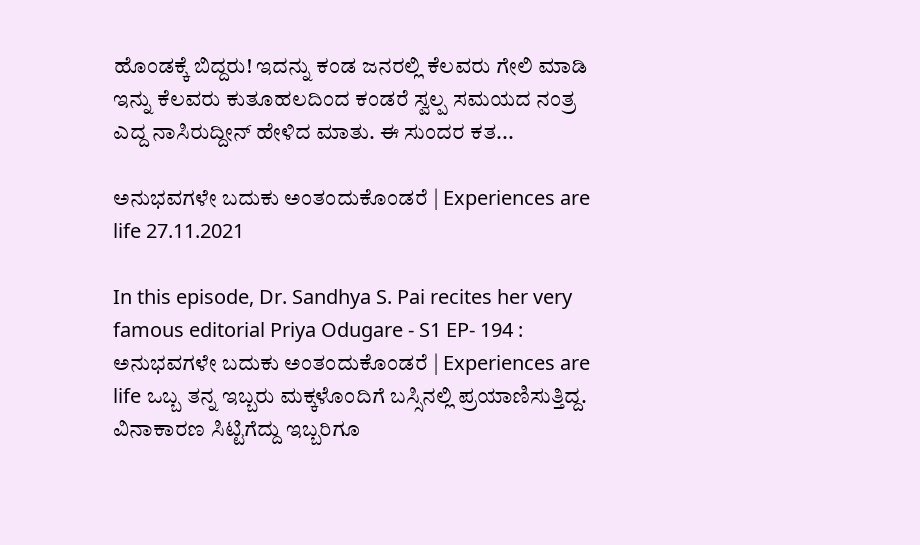ಹೊಂಡಕ್ಕೆ ಬಿದ್ದರು! ಇದನ್ನು ಕಂಡ ಜನರಲ್ಲಿ ಕೆಲವರು ಗೇಲಿ ಮಾಡಿ ಇನ್ನು ಕೆಲವರು ಕುತೂಹಲದಿಂದ ಕಂಡರೆ ಸ್ವಲ್ಪ ಸಮಯದ ನಂತ್ರ ಎದ್ದ ನಾಸಿರುದ್ದೀನ್ ಹೇಳಿದ ಮಾತು. ಈ ಸುಂದರ ಕತ...

ಅನುಭವಗಳೇ ಬದುಕು ಅಂತಂದುಕೊಂಡರೆ | Experiences are life 27.11.2021

In this episode, Dr. Sandhya S. Pai recites her very famous editorial Priya Odugare - S1 EP- 194 : ಅನುಭವಗಳೇ ಬದುಕು ಅಂತಂದುಕೊಂಡರೆ | Experiences are life ಒಬ್ಬ ತನ್ನ ಇಬ್ಬರು ಮಕ್ಕಳೊಂದಿಗೆ ಬಸ್ಸಿನಲ್ಲಿ ಪ್ರಯಾಣಿಸುತ್ತಿದ್ದ. ವಿನಾಕಾರಣ ಸಿಟ್ಟಿಗೆದ್ದು ಇಬ್ಬರಿಗೂ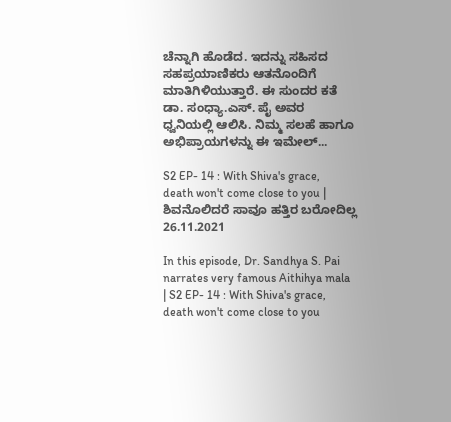ಚೆನ್ನಾಗಿ ಹೊಡೆದ. ಇದನ್ನು ಸಹಿಸದ ಸಹಪ್ರಯಾಣಿಕರು ಆತನೊಂದಿಗೆ ಮಾತಿಗಿಳಿಯುತ್ತಾರೆ. ಈ ಸುಂದರ ಕತೆ ಡಾ. ಸಂಧ್ಯಾ.ಎಸ್. ಪೈ ಅವರ ಧ್ವನಿಯಲ್ಲಿ ಆಲಿಸಿ. ನಿಮ್ಮ ಸಲಹೆ ಹಾಗೂ ಅಭಿಪ್ರಾಯಗಳನ್ನು ಈ ಇಮೇಲ್...

S2 EP- 14 : With Shiva's grace, death won't come close to you | ಶಿವನೊಲಿದರೆ ಸಾವೂ ಹತ್ತಿರ ಬರೋದಿಲ್ಲ 26.11.2021

In this episode, Dr. Sandhya S. Pai narrates very famous Aithihya mala | S2 EP- 14 : With Shiva's grace, death won't come close to you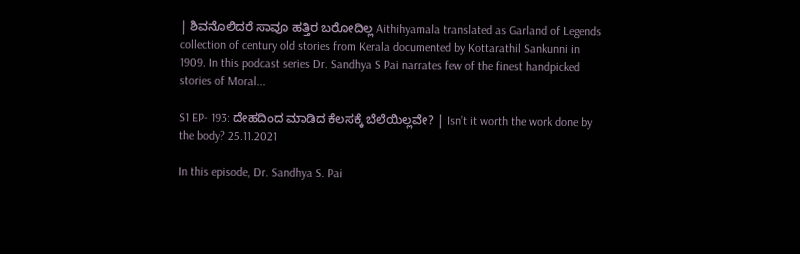| ಶಿವನೊಲಿದರೆ ಸಾವೂ ಹತ್ತಿರ ಬರೋದಿಲ್ಲ Aithihyamala translated as Garland of Legends collection of century old stories from Kerala documented by Kottarathil Sankunni in 1909. In this podcast series Dr. Sandhya S Pai narrates few of the finest handpicked stories of Moral...

S1 EP- 193: ದೇಹದಿಂದ ಮಾಡಿದ ಕೆಲಸಕ್ಕೆ ಬೆಲೆಯಿಲ್ಲವೇ? | Isn’t it worth the work done by the body? 25.11.2021

In this episode, Dr. Sandhya S. Pai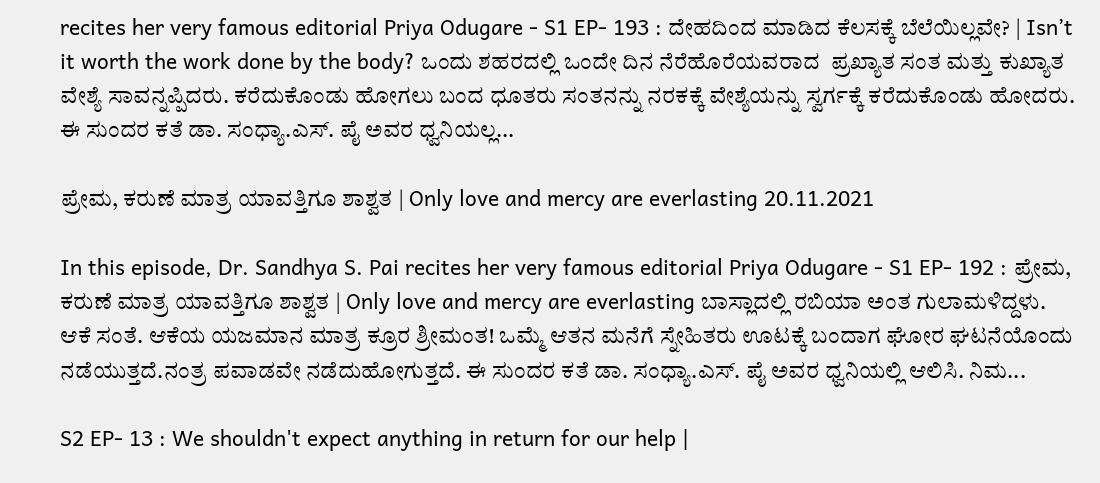recites her very famous editorial Priya Odugare - S1 EP- 193 : ದೇಹದಿಂದ ಮಾಡಿದ ಕೆಲಸಕ್ಕೆ ಬೆಲೆಯಿಲ್ಲವೇ? | Isn’t it worth the work done by the body? ಒಂದು ಶಹರದಲ್ಲಿ ಒಂದೇ ದಿನ ನೆರೆಹೊರೆಯವರಾದ  ಪ್ರಖ್ಯಾತ ಸಂತ ಮತ್ತು ಕುಖ್ಯಾತ ವೇಶ್ಯೆ ಸಾವನ್ನಪ್ಪಿದರು. ಕರೆದುಕೊಂಡು ಹೋಗಲು ಬಂದ ಧೂತರು ಸಂತನನ್ನು ನರಕಕ್ಕೆ ವೇಶ್ಯೆಯನ್ನು ಸ್ವರ್ಗಕ್ಕೆ ಕರೆದುಕೊಂಡು ಹೋದರು. ಈ ಸುಂದರ ಕತೆ ಡಾ. ಸಂಧ್ಯಾ.ಎಸ್. ಪೈ ಅವರ ಧ್ವನಿಯಲ್ಲ...

ಪ್ರೇಮ, ಕರುಣೆ ಮಾತ್ರ ಯಾವತ್ತಿಗೂ ಶಾಶ್ವತ | Only love and mercy are everlasting 20.11.2021

In this episode, Dr. Sandhya S. Pai recites her very famous editorial Priya Odugare - S1 EP- 192 : ಪ್ರೇಮ, ಕರುಣೆ ಮಾತ್ರ ಯಾವತ್ತಿಗೂ ಶಾಶ್ವತ | Only love and mercy are everlasting ಬಾಸ್ಲಾದಲ್ಲಿ ರಬಿಯಾ ಅಂತ ಗುಲಾಮಳಿದ್ದಳು. ಆಕೆ ಸಂತೆ. ಆಕೆಯ ಯಜಮಾನ ಮಾತ್ರ ಕ್ರೂರ ಶ್ರೀಮಂತ! ಒಮ್ಮೆ ಆತನ ಮನೆಗೆ ಸ್ನೇಹಿತರು ಊಟಕ್ಕೆ ಬಂದಾಗ ಘೋರ ಘಟನೆಯೊಂದು ನಡೆಯುತ್ತದೆ.ನಂತ್ರ ಪವಾಡವೇ ನಡೆದುಹೋಗುತ್ತದೆ. ಈ ಸುಂದರ ಕತೆ ಡಾ. ಸಂಧ್ಯಾ.ಎಸ್. ಪೈ ಅವರ ಧ್ವನಿಯಲ್ಲಿ ಆಲಿಸಿ. ನಿಮ...

S2 EP- 13 : We shouldn't expect anything in return for our help |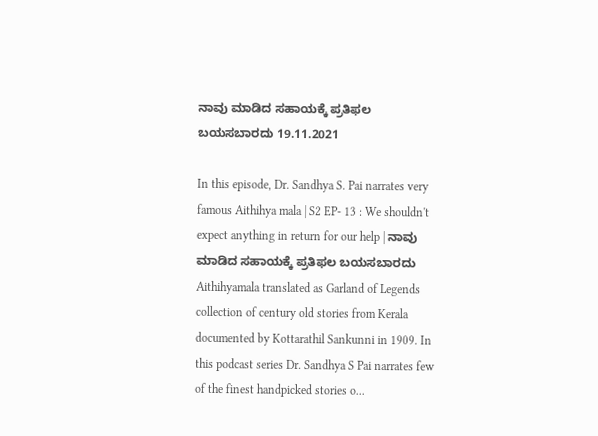ನಾವು ಮಾಡಿದ ಸಹಾಯಕ್ಕೆ ಪ್ರತಿಫಲ ಬಯಸಬಾರದು 19.11.2021

In this episode, Dr. Sandhya S. Pai narrates very famous Aithihya mala | S2 EP- 13 : We shouldn't expect anything in return for our help | ನಾವು ಮಾಡಿದ ಸಹಾಯಕ್ಕೆ ಪ್ರತಿಫಲ ಬಯಸಬಾರದು Aithihyamala translated as Garland of Legends collection of century old stories from Kerala documented by Kottarathil Sankunni in 1909. In this podcast series Dr. Sandhya S Pai narrates few of the finest handpicked stories o...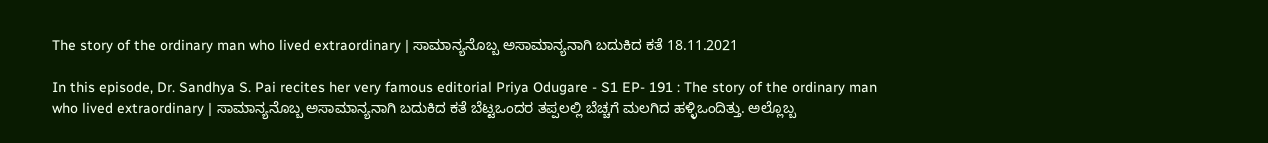The story of the ordinary man who lived extraordinary | ಸಾಮಾನ್ಯನೊಬ್ಬ ಅಸಾಮಾನ್ಯನಾಗಿ ಬದುಕಿದ ಕತೆ 18.11.2021

In this episode, Dr. Sandhya S. Pai recites her very famous editorial Priya Odugare - S1 EP- 191 : The story of the ordinary man who lived extraordinary | ಸಾಮಾನ್ಯನೊಬ್ಬ ಅಸಾಮಾನ್ಯನಾಗಿ ಬದುಕಿದ ಕತೆ ಬೆಟ್ಟಒಂದರ ತಪ್ಪಲಲ್ಲಿ ಬೆಚ್ಚಗೆ ಮಲಗಿದ ಹಳ್ಳಿಒಂದಿತ್ತು. ಅಲ್ಲೊಬ್ಬ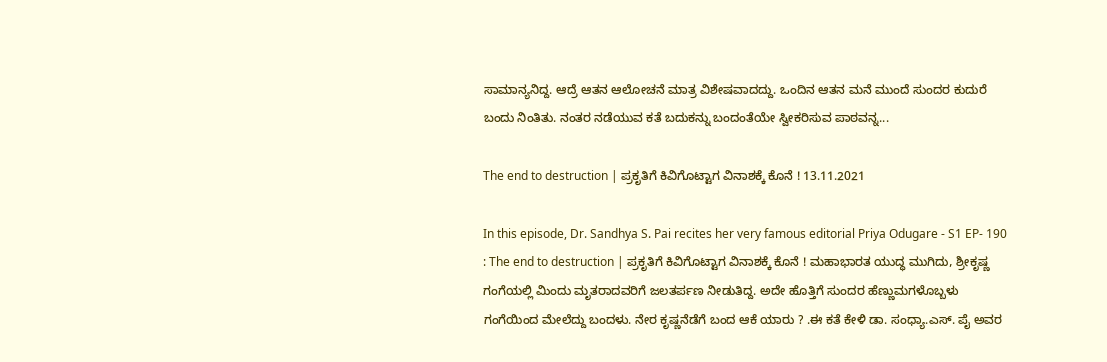ಸಾಮಾನ್ಯನಿದ್ದ. ಆದ್ರೆ ಆತನ ಆಲೋಚನೆ ಮಾತ್ರ ವಿಶೇಷವಾದದ್ದು. ಒಂದಿನ ಆತನ ಮನೆ ಮುಂದೆ ಸುಂದರ ಕುದುರೆ ಬಂದು ನಿಂತಿತು. ನಂತರ ನಡೆಯುವ ಕತೆ ಬದುಕನ್ನು ಬಂದಂತೆಯೇ ಸ್ವೀಕರಿಸುವ ಪಾಠವನ್ನ...

The end to destruction | ಪ್ರಕೃತಿಗೆ ಕಿವಿಗೊಟ್ಟಾಗ ವಿನಾಶಕ್ಕೆ ಕೊನೆ ! 13.11.2021

In this episode, Dr. Sandhya S. Pai recites her very famous editorial Priya Odugare - S1 EP- 190 : The end to destruction | ಪ್ರಕೃತಿಗೆ ಕಿವಿಗೊಟ್ಟಾಗ ವಿನಾಶಕ್ಕೆ ಕೊನೆ ! ಮಹಾಭಾರತ ಯುದ್ಧ ಮುಗಿದು, ಶ್ರೀಕೃಷ್ಣ ಗಂಗೆಯಲ್ಲಿ ಮಿಂದು ಮೃತರಾದವರಿಗೆ ಜಲತರ್ಪಣ ನೀಡುತಿದ್ದ. ಅದೇ ಹೊತ್ತಿಗೆ ಸುಂದರ ಹೆಣ್ಣುಮಗಳೊಬ್ಬಳು ಗಂಗೆಯಿಂದ ಮೇಲೆದ್ದು ಬಂದಳು. ನೇರ ಕೃಷ್ಣನೆಡೆಗೆ ಬಂದ ಆಕೆ ಯಾರು ? .ಈ ಕತೆ ಕೇಳಿ ಡಾ. ಸಂಧ್ಯಾ.ಎಸ್. ಪೈ ಅವರ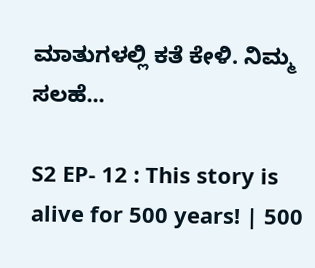ಮಾತುಗಳಲ್ಲಿ ಕತೆ ಕೇಳಿ. ನಿಮ್ಮ ಸಲಹೆ...

S2 EP- 12 : This story is alive for 500 years! | 500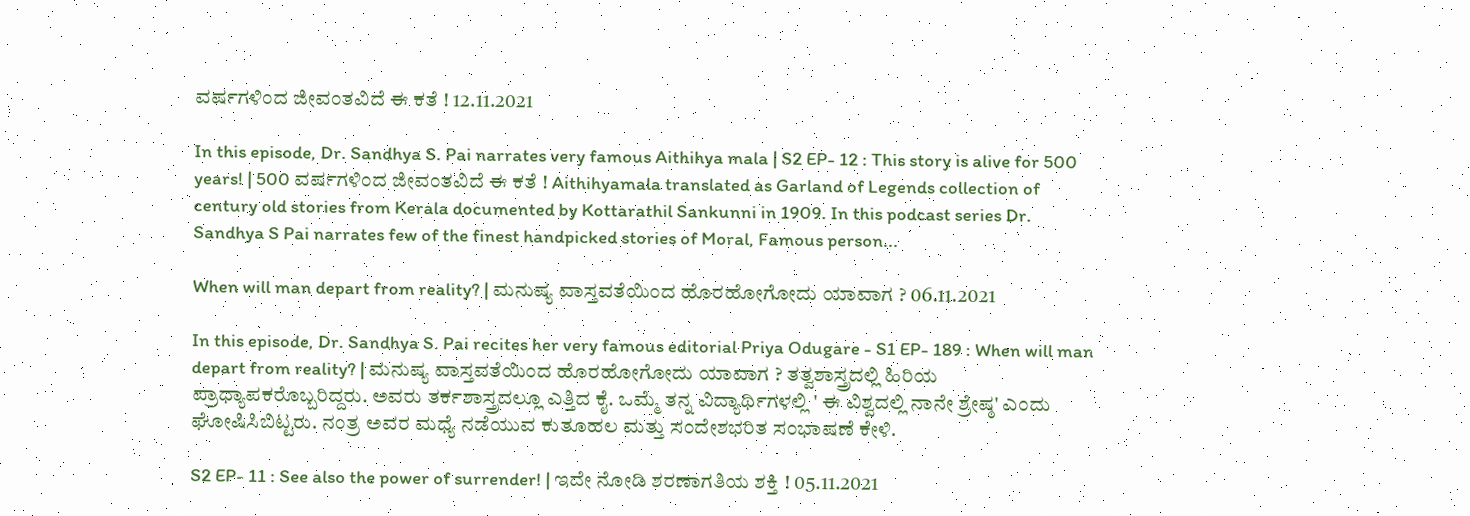ವರ್ಷಗಳಿಂದ ಜೀವಂತವಿದೆ ಈ ಕತೆ ! 12.11.2021

In this episode, Dr. Sandhya S. Pai narrates very famous Aithihya mala | S2 EP- 12 : This story is alive for 500 years! | 500 ವರ್ಷಗಳಿಂದ ಜೀವಂತವಿದೆ ಈ ಕತೆ ! Aithihyamala translated as Garland of Legends collection of century old stories from Kerala documented by Kottarathil Sankunni in 1909. In this podcast series Dr. Sandhya S Pai narrates few of the finest handpicked stories of Moral, Famous person...

When will man depart from reality? | ಮನುಷ್ಯ ವಾಸ್ತವತೆಯಿಂದ ಹೊರಹೋಗೋದು ಯಾವಾಗ ? 06.11.2021

In this episode, Dr. Sandhya S. Pai recites her very famous editorial Priya Odugare - S1 EP- 189 : When will man depart from reality? | ಮನುಷ್ಯ ವಾಸ್ತವತೆಯಿಂದ ಹೊರಹೋಗೋದು ಯಾವಾಗ ? ತತ್ವಶಾಸ್ತ್ರದಲ್ಲಿ ಹಿರಿಯ ಪ್ರಾಧ್ಯಾಪಕರೊಬ್ಬರಿದ್ದರು. ಅವರು ತರ್ಕಶಾಸ್ತ್ರದಲ್ಲೂ ಎತ್ತಿದ ಕೈ. ಒಮ್ಮೆ ತನ್ನ ವಿದ್ಯಾರ್ಥಿಗಳಲ್ಲಿ ' ಈ ವಿಶ್ವದಲ್ಲಿ ನಾನೇ ಶ್ರೇಷ್ಠ' ಎಂದು ಘೋಷಿಸಿಬಿಟ್ಟರು. ನಂತ್ರ ಅವರ ಮಧ್ಯೆ ನಡೆಯುವ ಕುತೂಹಲ ಮತ್ತು ಸಂದೇಶಭರಿತ ಸಂಭಾಷಣೆ ಕೇಳಿ.

S2 EP- 11 : See also the power of surrender! | ಇದೇ ನೋಡಿ ಶರಣಾಗತಿಯ ಶಕ್ತಿ ! 05.11.2021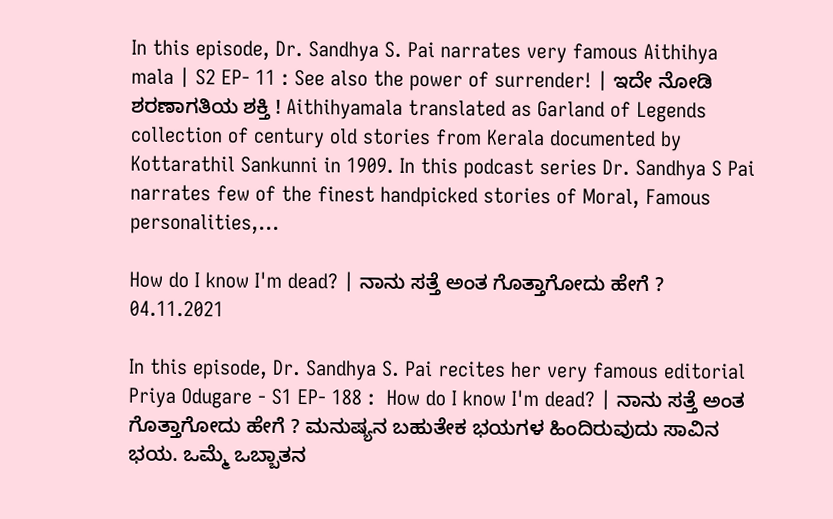In this episode, Dr. Sandhya S. Pai narrates very famous Aithihya mala | S2 EP- 11 : See also the power of surrender! | ಇದೇ ನೋಡಿ ಶರಣಾಗತಿಯ ಶಕ್ತಿ ! Aithihyamala translated as Garland of Legends collection of century old stories from Kerala documented by Kottarathil Sankunni in 1909. In this podcast series Dr. Sandhya S Pai narrates few of the finest handpicked stories of Moral, Famous personalities,...

How do I know I'm dead? | ನಾನು ಸತ್ತೆ ಅಂತ ಗೊತ್ತಾಗೋದು ಹೇಗೆ ? 04.11.2021

In this episode, Dr. Sandhya S. Pai recites her very famous editorial Priya Odugare - S1 EP- 188 :  How do I know I'm dead? | ನಾನು ಸತ್ತೆ ಅಂತ ಗೊತ್ತಾಗೋದು ಹೇಗೆ ? ಮನುಷ್ಯನ ಬಹುತೇಕ ಭಯಗಳ ಹಿಂದಿರುವುದು ಸಾವಿನ ಭಯ. ಒಮ್ಮೆ ಒಬ್ಬಾತನ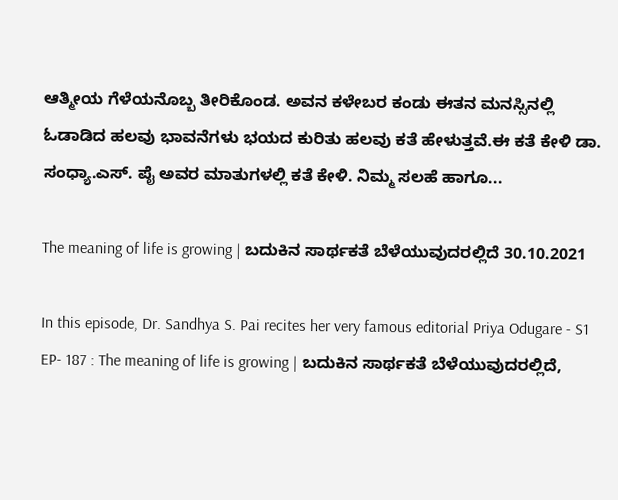ಆತ್ಮೀಯ ಗೆಳೆಯನೊಬ್ಬ ತೀರಿಕೊಂಡ. ಅವನ ಕಳೇಬರ ಕಂಡು ಈತನ ಮನಸ್ಸಿನಲ್ಲಿ ಓಡಾಡಿದ ಹಲವು ಭಾವನೆಗಳು ಭಯದ ಕುರಿತು ಹಲವು ಕತೆ ಹೇಳುತ್ತವೆ.ಈ ಕತೆ ಕೇಳಿ ಡಾ. ಸಂಧ್ಯಾ.ಎಸ್. ಪೈ ಅವರ ಮಾತುಗಳಲ್ಲಿ ಕತೆ ಕೇಳಿ. ನಿಮ್ಮ ಸಲಹೆ ಹಾಗೂ...

The meaning of life is growing | ಬದುಕಿನ ಸಾರ್ಥಕತೆ ಬೆಳೆಯುವುದರಲ್ಲಿದೆ 30.10.2021

In this episode, Dr. Sandhya S. Pai recites her very famous editorial Priya Odugare - S1 EP- 187 : The meaning of life is growing | ಬದುಕಿನ ಸಾರ್ಥಕತೆ ಬೆಳೆಯುವುದರಲ್ಲಿದೆ,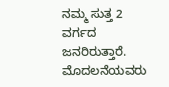ನಮ್ಮ ಸುತ್ತ 2  ವರ್ಗದ ಜನರಿರುತ್ತಾರೆ. ಮೊದಲನೆಯವರು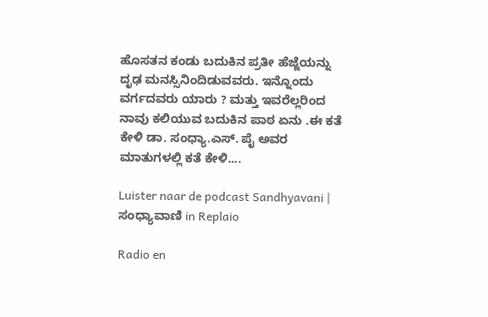ಹೊಸತನ ಕಂಡು ಬದುಕಿನ ಪ್ರತೀ ಹೆಜ್ಜೆಯನ್ನು ದೃಢ ಮನಸ್ಸಿನಿಂದಿಡುವವರು. ಇನ್ನೊಂದು ವರ್ಗದವರು ಯಾರು ? ಮತ್ತು ಇವರೆಲ್ಲರಿಂದ ನಾವು ಕಲಿಯುವ ಬದುಕಿನ ಪಾಠ ಏನು .ಈ ಕತೆ ಕೇಳಿ ಡಾ. ಸಂಧ್ಯಾ.ಎಸ್. ಪೈ ಅವರ ಮಾತುಗಳಲ್ಲಿ ಕತೆ ಕೇಳಿ....

Luister naar de podcast Sandhyavani | ಸಂಧ್ಯಾವಾಣಿ in Replaio

Radio en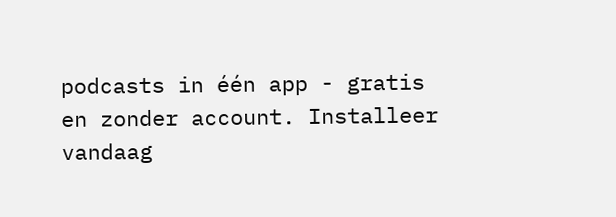podcasts in één app - gratis en zonder account. Installeer vandaag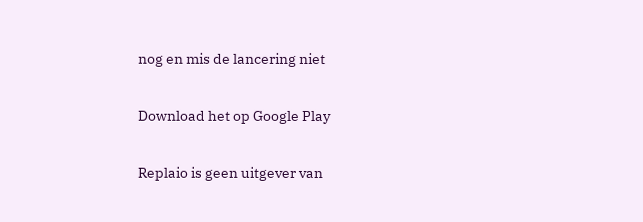nog en mis de lancering niet

Download het op Google Play

Replaio is geen uitgever van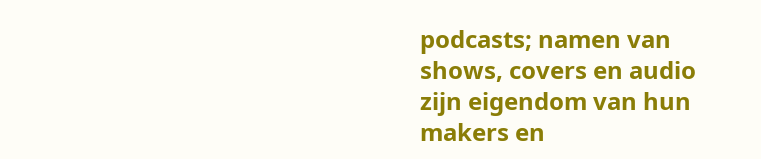podcasts; namen van shows, covers en audio zijn eigendom van hun makers en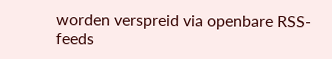worden verspreid via openbare RSS-feeds